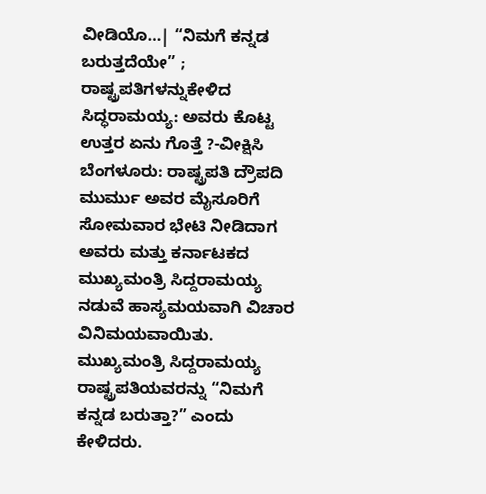ವೀಡಿಯೊ…| “ನಿಮಗೆ ಕನ್ನಡ ಬರುತ್ತದೆಯೇ” ; ರಾಷ್ಟ್ರಪತಿಗಳನ್ನುಕೇಳಿದ ಸಿದ್ಧರಾಮಯ್ಯ: ಅವರು ಕೊಟ್ಟ ಉತ್ತರ ಏನು ಗೊತ್ತೆ ?-ವೀಕ್ಷಿಸಿ
ಬೆಂಗಳೂರು: ರಾಷ್ಟ್ರಪತಿ ದ್ರೌಪದಿ ಮುರ್ಮು ಅವರ ಮೈಸೂರಿಗೆ ಸೋಮವಾರ ಭೇಟಿ ನೀಡಿದಾಗ ಅವರು ಮತ್ತು ಕರ್ನಾಟಕದ ಮುಖ್ಯಮಂತ್ರಿ ಸಿದ್ದರಾಮಯ್ಯ ನಡುವೆ ಹಾಸ್ಯಮಯವಾಗಿ ವಿಚಾರ ವಿನಿಮಯವಾಯಿತು. ಮುಖ್ಯಮಂತ್ರಿ ಸಿದ್ದರಾಮಯ್ಯ ರಾಷ್ಟ್ರಪತಿಯವರನ್ನು “ನಿಮಗೆ ಕನ್ನಡ ಬರುತ್ತಾ?” ಎಂದು ಕೇಳಿದರು.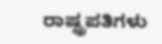ರಾಷ್ಟ್ರಪತಿಗಳು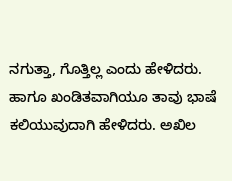ನಗುತ್ತಾ, ಗೊತ್ತಿಲ್ಲ ಎಂದು ಹೇಳಿದರು. ಹಾಗೂ ಖಂಡಿತವಾಗಿಯೂ ತಾವು ಭಾಷೆ ಕಲಿಯುವುದಾಗಿ ಹೇಳಿದರು. ಅಖಿಲ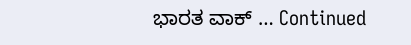ಭಾರತ ವಾಕ್ … Continued